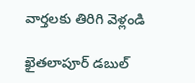వార్తలకు తిరిగి వెళ్లండి

ఖైతలాపూర్ డబుల్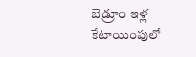బెడ్రూం ఇళ్ల కేటాయింపులో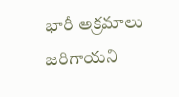భారీ అక్రమాలు జరిగాయని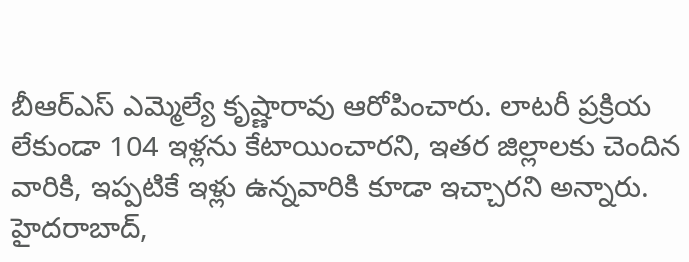బీఆర్ఎస్ ఎమ్మెల్యే కృష్ణారావు ఆరోపించారు. లాటరీ ప్రక్రియ లేకుండా 104 ఇళ్లను కేటాయించారని, ఇతర జిల్లాలకు చెందిన వారికి, ఇప్పటికే ఇళ్లు ఉన్నవారికి కూడా ఇచ్చారని అన్నారు.
హైదరాబాద్,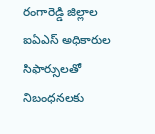రంగారెడ్డి జిల్లాల ఐఏఎస్ అధికారుల సిఫార్సులతో నిబంధనలకు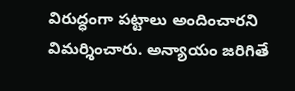విరుద్ధంగా పట్టాలు అందించారని విమర్శించారు. అన్యాయం జరిగితే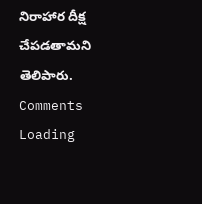నిరాహార దీక్ష చేపడతామని తెలిపారు.
Comments
Loading